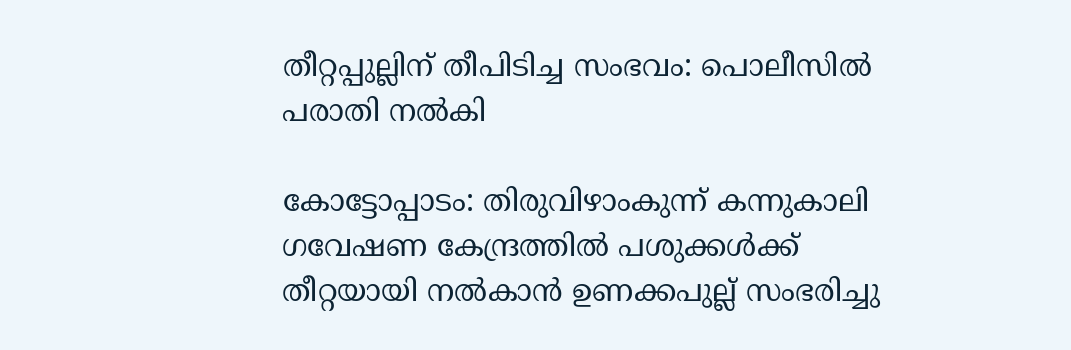തീറ്റപ്പുല്ലിന് തീപിടിച്ച സംഭവം: പൊലീസില്‍ പരാതി നല്‍കി

കോട്ടോപ്പാടം: തിരുവിഴാംകുന്ന് കന്നുകാലി ഗവേഷണ കേന്ദ്രത്തില്‍ പശുക്കള്‍ക്ക് തീറ്റയായി നല്‍കാന്‍ ഉണക്കപുല്ല് സംഭരിച്ചു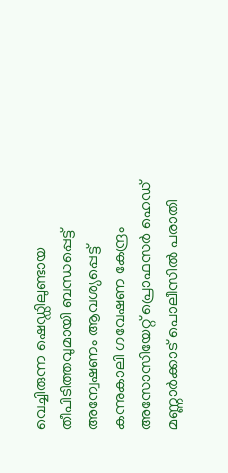വെച്ചിരുന്ന ഷെഡ്ഡിലുണ്ടായ തീപിടിത്തവുമായി ബന്ധപ്പെട്ട് അന്വേഷണം ആവശ്യപ്പെട്ട് കന്നുകാലി ഗവേഷണ കേന്ദ്രം അസോസിയേറ്റ് പ്രൊഫസര്‍ ഹെഡ് മണ്ണാര്‍ക്കാട് പൊലീസില്‍ പരാതി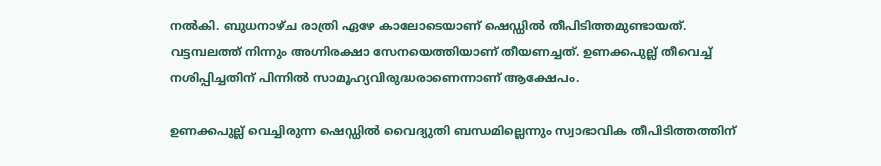നല്‍കി. ബുധനാഴ്ച രാത്രി ഏഴേ കാലോടെയാണ് ഷെഡ്ഡില്‍ തീപിടിത്തമുണ്ടായത്. വട്ടമ്പലത്ത് നിന്നും അഗ്നിരക്ഷാ സേനയെത്തിയാണ് തീയണച്ചത്. ഉണക്കപുല്ല് തീവെച്ച് നശിപ്പിച്ചതിന് പിന്നില്‍ സാമൂഹ്യവിരുദ്ധരാണെന്നാണ് ആക്ഷേപം.

ഉണക്കപുല്ല് വെച്ചിരുന്ന ഷെഡ്ഡില്‍ വൈദ്യുതി ബന്ധമില്ലെന്നും സ്വാഭാവിക തീപിടിത്തത്തിന്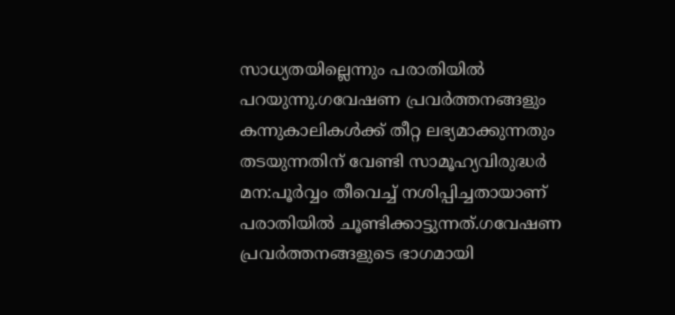സാധ്യതയില്ലെന്നും പരാതിയില്‍ പറയുന്നു.ഗവേഷണ പ്രവര്‍ത്തനങ്ങളും കന്നുകാലികള്‍ക്ക് തീറ്റ ലഭ്യമാക്കുന്നതും തടയുന്നതിന് വേണ്ടി സാമൂഹ്യവിരുദ്ധര്‍ മന:പൂര്‍വ്വം തീവെച്ച് നശിപ്പിച്ചതായാണ് പരാതിയില്‍ ചൂണ്ടിക്കാട്ടുന്നത്.ഗവേഷണ പ്രവര്‍ത്തനങ്ങളുടെ ഭാഗമായി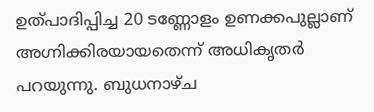ഉത്പാദിപ്പിച്ച 20 ടണ്ണോളം ഉണക്കപുല്ലാണ് അഗ്നിക്കിരയായതെന്ന് അധികൃതര്‍ പറയുന്നു. ബുധനാഴ്ച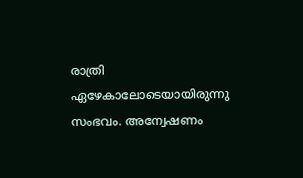രാത്രി ഏഴേകാലോടെയായിരുന്നു സംഭവം. അന്വേഷണം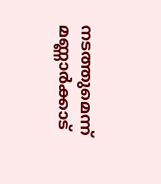നടത്തുമെന്ന് മണ്ണാര്‍ക്കാട്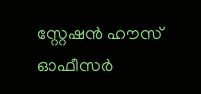സ്റ്റേഷന്‍ ഹൗസ് ഓഫീസര്‍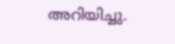അറിയിച്ചു.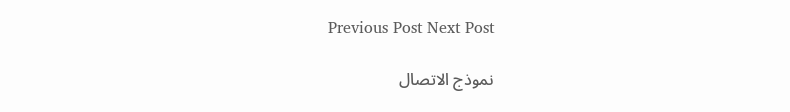Previous Post Next Post

نموذج الاتصال